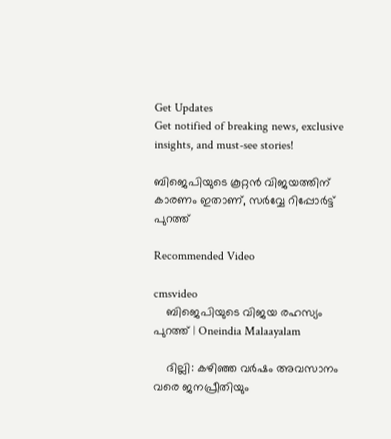Get Updates
Get notified of breaking news, exclusive insights, and must-see stories!

ബിജെപിയുടെ കൂറ്റന്‍ വിജയത്തിന് കാരണം ഇതാണ്, സര്‍വ്വേ റിപ്പോര്‍ട്ട് പുറത്ത്

Recommended Video

cmsvideo
    ബിജെപിയുടെ വിജയ രഹസ്യം പുറത്ത് | Oneindia Malaayalam

    ദില്ലി: കഴിഞ്ഞ വര്‍ഷം അവസാനം വരെ ജനപ്രീതിയും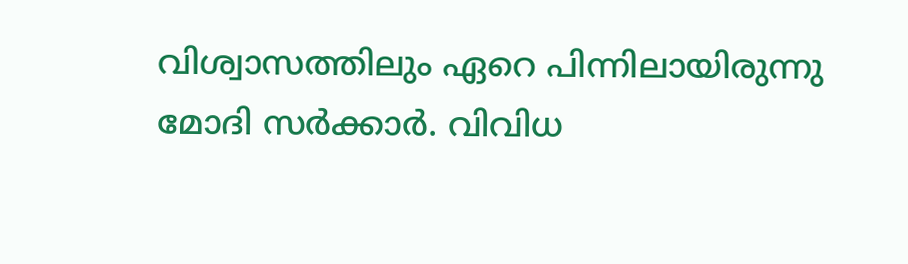വിശ്വാസത്തിലും ഏറെ പിന്നിലായിരുന്നു മോദി സര്‍ക്കാര്‍. വിവിധ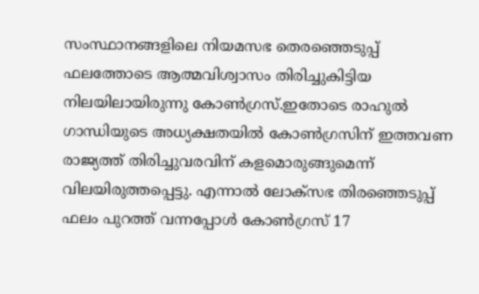സംസ്ഥാനങ്ങളിലെ നിയമസഭ തെരഞ്ഞെടുപ്പ് ഫലത്തോടെ ആത്മവിശ്വാസം തിരിച്ചുകിട്ടിയ നിലയിലായിരുന്നു കോണ്‍ഗ്രസ്.ഇതോടെ രാഹുല്‍ ഗാന്ധിയുടെ അധ്യക്ഷതയില്‍ കോണ്‍ഗ്രസിന് ഇത്തവണ രാജ്യത്ത് തിരിച്ചുവരവിന് കളമൊരുങ്ങുമെന്ന് വിലയിരുത്തപ്പെട്ടു. എന്നാല്‍ ലോക്സഭ തിരഞ്ഞെടുപ്പ് ഫലം പുറത്ത് വന്നപ്പോള്‍ കോണ്‍ഗ്രസ് 17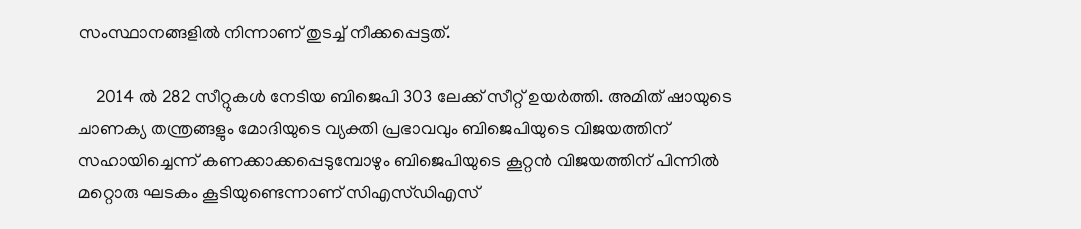സംസ്ഥാനങ്ങളില്‍ നിന്നാണ് തുടച്ച് നീക്കപ്പെട്ടത്.

    2014 ല്‍ 282 സീറ്റുകള്‍ നേടിയ ബിജെപി 303 ലേക്ക് സീറ്റ് ഉയര്‍ത്തി. അമിത് ഷായുടെ ചാണക്യ തന്ത്രങ്ങളും മോദിയുടെ വ്യക്തി പ്രഭാവവും ബിജെപിയുടെ വിജയത്തിന് സഹായിച്ചെന്ന് കണക്കാക്കപ്പെടുമ്പോഴും ബിജെപിയുടെ കൂറ്റന്‍ വിജയത്തിന് പിന്നില്‍ മറ്റൊരു ഘടകം കൂടിയുണ്ടെന്നാണ് സിഎസ്ഡിഎസ്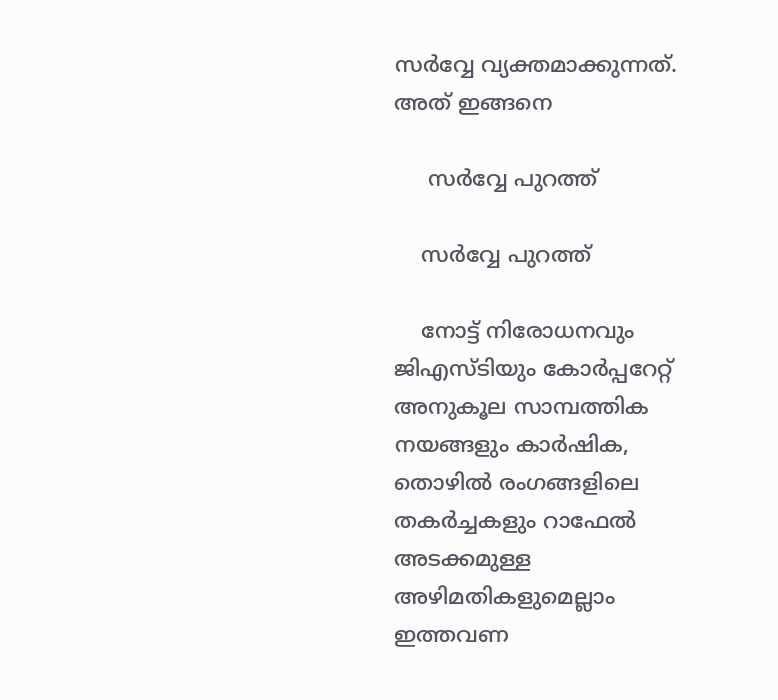സര്‍വ്വേ വ്യക്തമാക്കുന്നത്. അത് ഇങ്ങനെ

     സര്‍വ്വേ പുറത്ത്

    സര്‍വ്വേ പുറത്ത്

    നോട്ട് നിരോധനവും ജിഎസ്ടിയും കോർപ്പറേറ്റ് അനുകൂല സാമ്പത്തിക നയങ്ങളും കാർഷിക, തൊഴിൽ രംഗങ്ങളിലെ തകർച്ചകളും റാഫേൽ അടക്കമുള്ള അഴിമതികളുമെല്ലാം ഇത്തവണ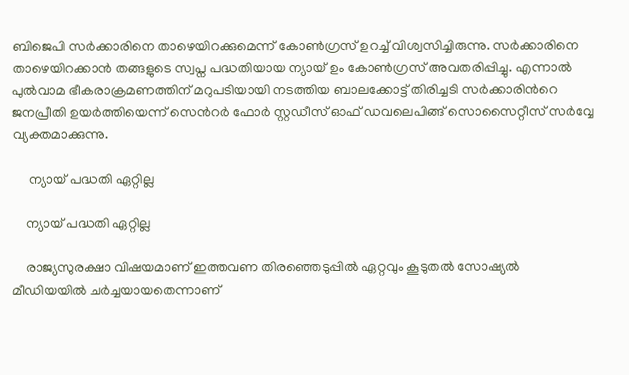ബിജെപി സര്‍ക്കാരിനെ താഴെയിറക്കുമെന്ന് കോണ്‍ഗ്രസ് ഉറച്ച് വിശ്വസിച്ചിരുന്നു. സര്‍ക്കാരിനെ താഴെയിറക്കാന്‍ തങ്ങളുടെ സ്വപ്ന പദ്ധതിയായ ന്യായ് ഉം കോണ്‍ഗ്രസ് അവതരിപ്പിച്ചു. എന്നാല്‍ പുല്‍വാമ ഭീകരാക്രമണത്തിന് മറുപടിയായി നടത്തിയ ബാലക്കോട്ട് തിരിച്ചടി സര്‍ക്കാരിന്‍റെ ജനപ്രീതി ഉയര്‍ത്തിയെന്ന് സെന്‍റര്‍ ഫോര്‍ സ്റ്റഡീസ് ഓഫ് ഡവലെപിങ്ങ് സൊസൈറ്റീസ് സര്‍വ്വേ വ്യക്തമാക്കുന്നു.

     ന്യായ് പദ്ധതി ഏറ്റില്ല

    ന്യായ് പദ്ധതി ഏറ്റില്ല

    രാജ്യസുരക്ഷാ വിഷയമാണ് ഇത്തവണ തിരഞ്ഞെടുപ്പില്‍ ഏറ്റവും കൂടുതല്‍ സോഷ്യല്‍ മീഡിയയില്‍ ചര്‍ച്ചയായതെന്നാണ്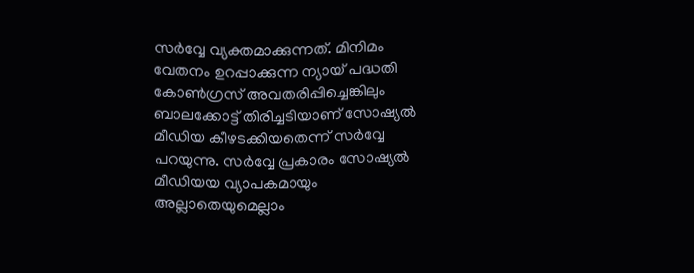സര്‍വ്വേ വ്യക്തമാക്കുന്നത്. മിനിമം വേതനം ഉറപ്പാക്കുന്ന ന്യായ് പദ്ധതി കോണ്‍ഗ്രസ് അവതരിപ്പിച്ചെങ്കിലും ബാലക്കോട്ട് തിരിച്ചടിയാണ് സോഷ്യല്‍ മീഡിയ കീഴടക്കിയതെന്ന് സര്‍വ്വേ പറയുന്നു. സര്‍വ്വേ പ്രകാരം സോഷ്യല്‍ മീഡിയയ വ്യാപകമായും അല്ലാതെയുമെല്ലാം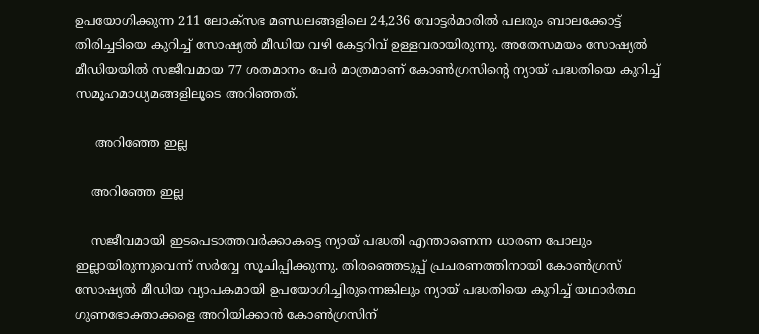ഉപയോഗിക്കുന്ന 211 ലോക്സഭ മണ്ഡലങ്ങളിലെ 24,236 വോട്ടര്‍മാരില്‍ പലരും ബാലക്കോട്ട് തിരിച്ചടിയെ കുറിച്ച് സോഷ്യല്‍ മീഡിയ വഴി കേട്ടറിവ് ഉള്ളവരായിരുന്നു. അതേസമയം സോഷ്യല്‍ മീഡിയയില്‍ സജീവമായ 77 ശതമാനം പേര്‍ മാത്രമാണ് കോണ്‍ഗ്രസിന്‍റെ ന്യായ് പദ്ധതിയെ കുറിച്ച് സമൂഹമാധ്യമങ്ങളിലൂടെ അറിഞ്ഞത്.

     അറിഞ്ഞേ ഇല്ല

    അറിഞ്ഞേ ഇല്ല

    സജീവമായി ഇടപെടാത്തവര്‍ക്കാകട്ടെ ന്യായ് പദ്ധതി എന്താണെന്ന ധാരണ പോലും ഇല്ലായിരുന്നുവെന്ന് സര്‍വ്വേ സൂചിപ്പിക്കുന്നു. തിരഞ്ഞെടുപ്പ് പ്രചരണത്തിനായി കോണ്‍ഗ്രസ് സോഷ്യല്‍ മീഡിയ വ്യാപകമായി ഉപയോഗിച്ചിരുന്നെങ്കിലും ന്യായ് പദ്ധതിയെ കുറിച്ച് യഥാര്‍ത്ഥ ഗുണഭോക്താക്കളെ അറിയിക്കാന്‍ കോണ്‍ഗ്രസിന്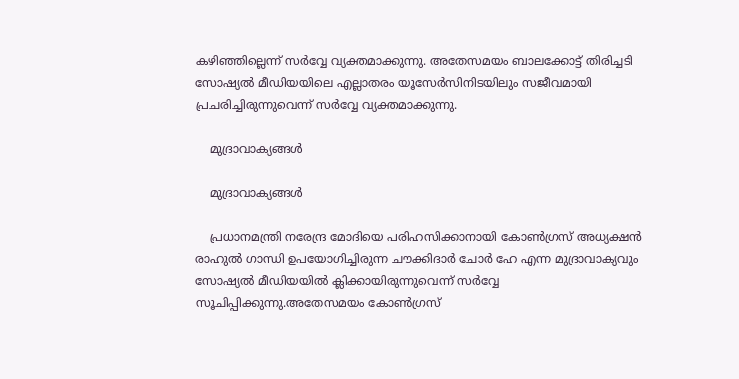കഴിഞ്ഞില്ലെന്ന് സര്‍വ്വേ വ്യക്തമാക്കുന്നു. അതേസമയം ബാലക്കോട്ട് തിരിച്ചടി സോഷ്യല്‍ മീഡിയയിലെ എല്ലാതരം യൂസേര്‍സിനിടയിലും സജീവമായി പ്രചരിച്ചിരുന്നുവെന്ന് സര്‍വ്വേ വ്യക്തമാക്കുന്നു.

    മുദ്രാവാക്യങ്ങള്‍

    മുദ്രാവാക്യങ്ങള്‍

    പ്രധാനമന്ത്രി നരേന്ദ്ര മോദിയെ പരിഹസിക്കാനായി കോണ്‍ഗ്രസ് അധ്യക്ഷന്‍ രാഹുല്‍ ഗാന്ധി ഉപയോഗിച്ചിരുന്ന ചൗക്കിദാര്‍ ചോര്‍ ഹേ എന്ന മുദ്രാവാക്യവും സോഷ്യല്‍ മീഡിയയില്‍ ക്ലിക്കായിരുന്നുവെന്ന് സര്‍വ്വേ സൂചിപ്പിക്കുന്നു.അതേസമയം കോണ്‍ഗ്രസ്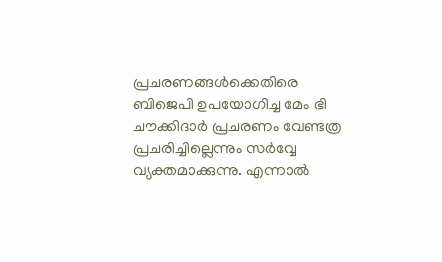പ്രചരണങ്ങള്‍ക്കെതിരെ ബിജെപി ഉപയോഗിച്ച മേം ഭി ചൗക്കിദാര്‍ പ്രചരണം വേണ്ടത്ര പ്രചരിച്ചില്ലെന്നും സര്‍വ്വേ വ്യക്തമാക്കുന്നു. എന്നാല്‍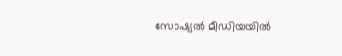സോഷ്യല്‍ മീഡിയയില്‍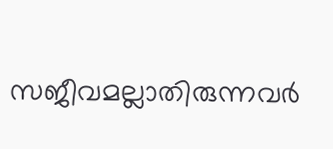സജീവമല്ലാതിരുന്നവര്‍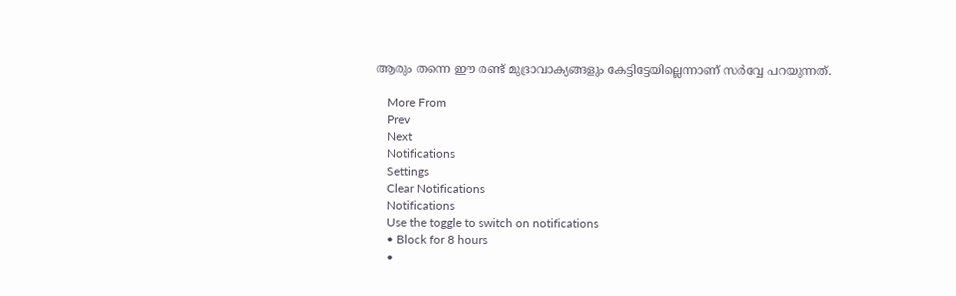ആരും തന്നെ ഈ രണ്ട് മുദ്രാവാക്യങ്ങളും കേട്ടിട്ടേയില്ലെന്നാണ് സര്‍വ്വേ പറയുന്നത്.

    More From
    Prev
    Next
    Notifications
    Settings
    Clear Notifications
    Notifications
    Use the toggle to switch on notifications
    • Block for 8 hours
    •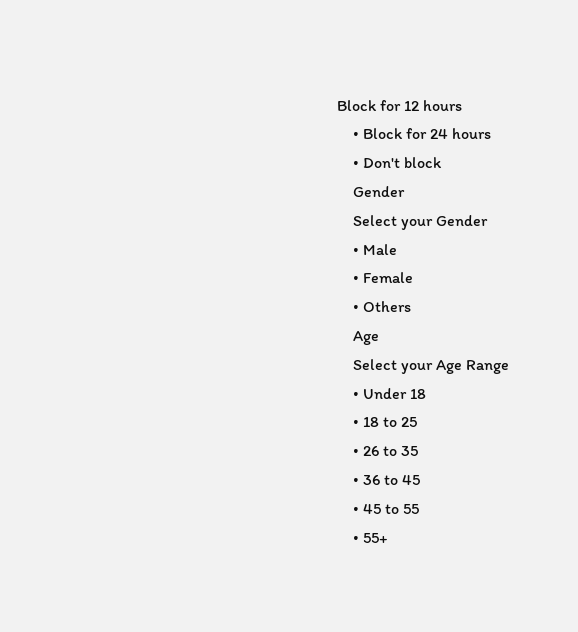Block for 12 hours
    • Block for 24 hours
    • Don't block
    Gender
    Select your Gender
    • Male
    • Female
    • Others
    Age
    Select your Age Range
    • Under 18
    • 18 to 25
    • 26 to 35
    • 36 to 45
    • 45 to 55
    • 55+